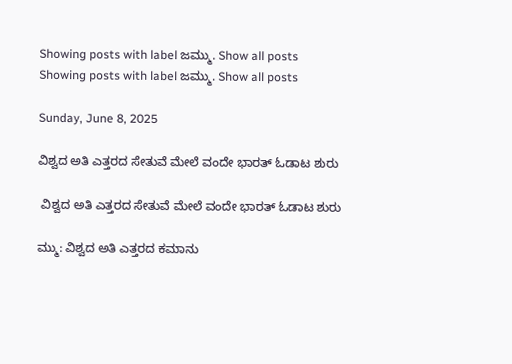Showing posts with label ಜಮ್ಮು. Show all posts
Showing posts with label ಜಮ್ಮು. Show all posts

Sunday, June 8, 2025

ವಿಶ್ವದ ಅತಿ ಎತ್ತರದ ಸೇತುವೆ ಮೇಲೆ ವಂದೇ ಭಾರತ್ ಓಡಾಟ ಶುರು

 ವಿಶ್ವದ ಅತಿ ಎತ್ತರದ ಸೇತುವೆ ಮೇಲೆ ವಂದೇ ಭಾರತ್ ಓಡಾಟ ಶುರು

ಮ್ಮು: ವಿಶ್ವದ ಅತಿ ಎತ್ತರದ ಕಮಾನು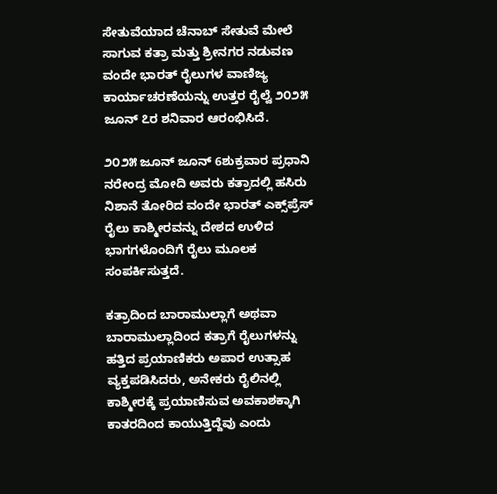ಸೇತುವೆಯಾದ ಚೆನಾಬ್‌ ಸೇತುವೆ ಮೇಲೆ ಸಾಗುವ ಕತ್ರಾ ಮತ್ತು ಶ್ರೀನಗರ ನಡುವಣ ವಂದೇ ಭಾರತ್ ರೈಲುಗಳ ವಾಣಿಜ್ಯ ಕಾರ್ಯಾಚರಣೆಯನ್ನು ಉತ್ತರ ರೈಲ್ವೆ ೨೦೨೫ ಜೂನ್‌ ೭ರ ಶನಿವಾರ ಆರಂಭಿಸಿದೆ.

೨೦೨೫ ಜೂನ್‌ ಜೂನ್ 6ಶುಕ್ರವಾರ ಪ್ರಧಾನಿ ನರೇಂದ್ರ ಮೋದಿ ಅವರು ಕತ್ರಾದಲ್ಲಿ ಹಸಿರು ನಿಶಾನೆ ತೋರಿದ ವಂದೇ ಭಾರತ್ ಎಕ್ಸ್‌ಪ್ರೆಸ್ ರೈಲು ಕಾಶ್ಮೀರವನ್ನು ದೇಶದ ಉಳಿದ ಭಾಗಗಳೊಂದಿಗೆ ರೈಲು ಮೂಲಕ ಸಂಪರ್ಕಿಸುತ್ತದೆ.

ಕತ್ರಾದಿಂದ ಬಾರಾಮುಲ್ಲಾಗೆ ಅಥವಾ ಬಾರಾಮುಲ್ಲಾದಿಂದ ಕತ್ರಾಗೆ ರೈಲುಗಳನ್ನು ಹತ್ತಿದ ಪ್ರಯಾಣಿಕರು ಅಪಾರ ಉತ್ಸಾಹ ವ್ಯಕ್ತಪಡಿಸಿದರು, ಅನೇಕರು ರೈಲಿನಲ್ಲಿ ಕಾಶ್ಮೀರಕ್ಕೆ ಪ್ರಯಾಣಿಸುವ ಅವಕಾಶಕ್ಕಾಗಿ ಕಾತರದಿಂದ ಕಾಯುತ್ತಿದ್ದೆವು ಎಂದು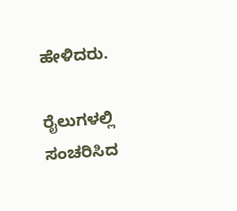ಹೇಳಿದರು.

ರೈಲುಗಳಲ್ಲಿ ಸಂಚರಿಸಿದ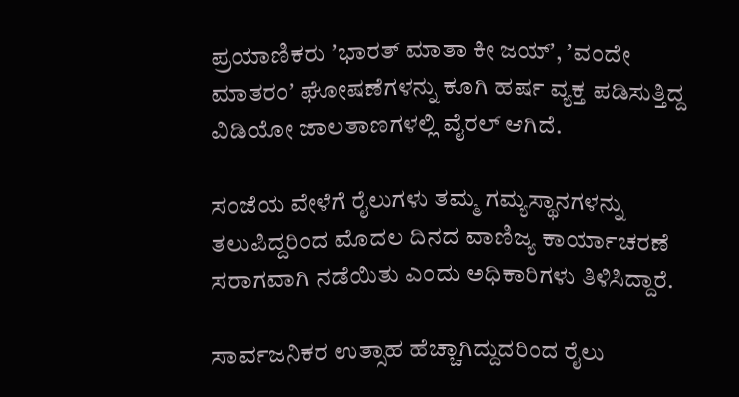ಪ್ರಯಾಣಿಕರು ʼಭಾರತ್‌ ಮಾತಾ ಕೀ ಜಯ್‌ʼ, ʼವಂದೇ ಮಾತರಂʼ ಘೋಷಣೆಗಳನ್ನು ಕೂಗಿ ಹರ್ಷ ವ್ಯಕ್ತ ಪಡಿಸುತ್ತಿದ್ದ ವಿಡಿಯೋ ಜಾಲತಾಣಗಳಲ್ಲಿ ವೈರಲ್‌ ಆಗಿದೆ.

ಸಂಜೆಯ ವೇಳೆಗೆ ರೈಲುಗಳು ತಮ್ಮ ಗಮ್ಯಸ್ಥಾನಗಳನ್ನು ತಲುಪಿದ್ದರಿಂದ ಮೊದಲ ದಿನದ ವಾಣಿಜ್ಯ ಕಾರ್ಯಾಚರಣೆ ಸರಾಗವಾಗಿ ನಡೆಯಿತು ಎಂದು ಅಧಿಕಾರಿಗಳು ತಿಳಿಸಿದ್ದಾರೆ.

ಸಾರ್ವಜನಿಕರ ಉತ್ಸಾಹ ಹೆಚ್ಚಾಗಿದ್ದುದರಿಂದ ರೈಲು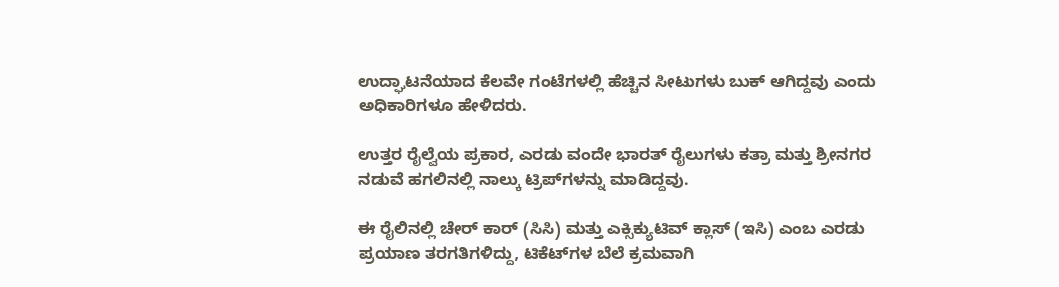ಉದ್ಘಾಟನೆಯಾದ ಕೆಲವೇ ಗಂಟೆಗಳಲ್ಲಿ ಹೆಚ್ಚಿನ ಸೀಟುಗಳು ಬುಕ್ ಆಗಿದ್ದವು ಎಂದು ಅಧಿಕಾರಿಗಳೂ ಹೇಳಿದರು.

ಉತ್ತರ ರೈಲ್ವೆಯ ಪ್ರಕಾರ, ಎರಡು ವಂದೇ ಭಾರತ್ ರೈಲುಗಳು ಕತ್ರಾ ಮತ್ತು ಶ್ರೀನಗರ ನಡುವೆ ಹಗಲಿನಲ್ಲಿ ನಾಲ್ಕು ಟ್ರಿಪ್‌ಗಳನ್ನು ಮಾಡಿದ್ದವು.

ಈ ರೈಲಿನಲ್ಲಿ ಚೇರ್ ಕಾರ್ (ಸಿಸಿ) ಮತ್ತು ಎಕ್ಸಿಕ್ಯುಟಿವ್ ಕ್ಲಾಸ್ (ಇಸಿ) ಎಂಬ ಎರಡು ಪ್ರಯಾಣ ತರಗತಿಗಳಿದ್ದು, ಟಿಕೆಟ್‌ಗಳ ಬೆಲೆ ಕ್ರಮವಾಗಿ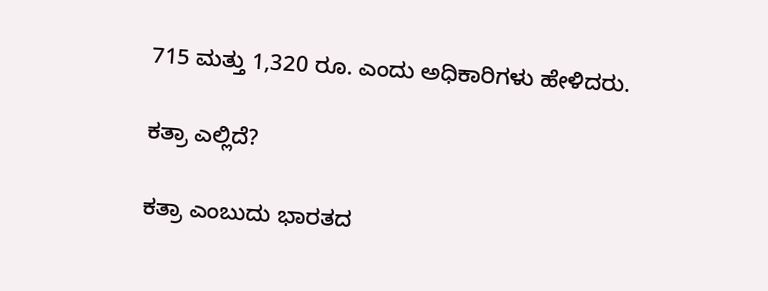715 ಮತ್ತು 1,320 ರೂ. ಎಂದು ಅಧಿಕಾರಿಗಳು ಹೇಳಿದರು.

ಕತ್ರಾ ಎಲ್ಲಿದೆ?

ಕತ್ರಾ ಎಂಬುದು ಭಾರತದ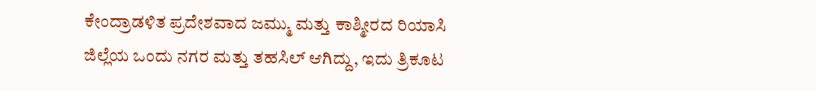ಕೇಂದ್ರಾಡಳಿತ ಪ್ರದೇಶವಾದ ಜಮ್ಮು ಮತ್ತು ಕಾಶ್ಮೀರದ ರಿಯಾಸಿ ಜಿಲ್ಲೆಯ ಒಂದು ನಗರ ಮತ್ತು ತಹಸಿಲ್ ಆಗಿದ್ದು, ಇದು ತ್ರಿಕೂಟ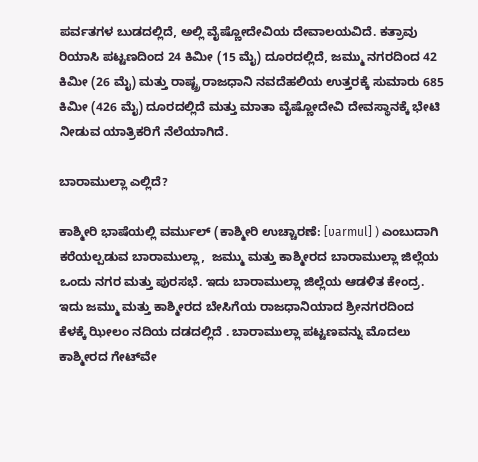ಪರ್ವತಗಳ ಬುಡದಲ್ಲಿದೆ, ಅಲ್ಲಿ ವೈಷ್ಣೋದೇವಿಯ ದೇವಾಲಯವಿದೆ. ಕತ್ರಾವು ರಿಯಾಸಿ ಪಟ್ಟಣದಿಂದ 24 ಕಿಮೀ (15 ಮೈ) ದೂರದಲ್ಲಿದೆ, ಜಮ್ಮು ನಗರದಿಂದ 42 ಕಿಮೀ (26 ಮೈ) ಮತ್ತು ರಾಷ್ಟ್ರ ರಾಜಧಾನಿ ನವದೆಹಲಿಯ ಉತ್ತರಕ್ಕೆ ಸುಮಾರು 685 ಕಿಮೀ (426 ಮೈ) ದೂರದಲ್ಲಿದೆ ಮತ್ತು ಮಾತಾ ವೈಷ್ಣೋದೇವಿ ದೇವಸ್ಥಾನಕ್ಕೆ ಭೇಟಿ ನೀಡುವ ಯಾತ್ರಿಕರಿಗೆ ನೆಲೆಯಾಗಿದೆ.

ಬಾರಾಮುಲ್ಲಾ ಎಲ್ಲಿದೆ?

ಕಾಶ್ಮೀರಿ ಭಾಷೆಯಲ್ಲಿ ವರ್ಮುಲ್ (ಕಾಶ್ಮೀರಿ ಉಚ್ಚಾರಣೆ: [ʋarmul] ) ಎಂಬುದಾಗಿ ಕರೆಯಲ್ಪಡುವ ಬಾರಾಮುಲ್ಲಾ,  ಜಮ್ಮು ಮತ್ತು ಕಾಶ್ಮೀರದ ಬಾರಾಮುಲ್ಲಾ ಜಿಲ್ಲೆಯ ಒಂದು ನಗರ ಮತ್ತು ಪುರಸಭೆ. ಇದು ಬಾರಾಮುಲ್ಲಾ ಜಿಲ್ಲೆಯ ಆಡಳಿತ ಕೇಂದ್ರ. ಇದು ಜಮ್ಮು ಮತ್ತು ಕಾಶ್ಮೀರದ ಬೇಸಿಗೆಯ ರಾಜಧಾನಿಯಾದ ಶ್ರೀನಗರದಿಂದ ಕೆಳಕ್ಕೆ ಝೀಲಂ ನದಿಯ ದಡದಲ್ಲಿದೆ . ಬಾರಾಮುಲ್ಲಾ ಪಟ್ಟಣವನ್ನು ಮೊದಲು ಕಾಶ್ಮೀರದ ಗೇಟ್‌ವೇ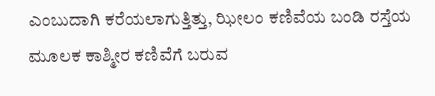ಎಂಬುದಾಗಿ ಕರೆಯಲಾಗುತ್ತಿತ್ತು, ಝೀಲಂ ಕಣಿವೆಯ ಬಂಡಿ ರಸ್ತೆಯ ಮೂಲಕ ಕಾಶ್ಮೀರ ಕಣಿವೆಗೆ ಬರುವ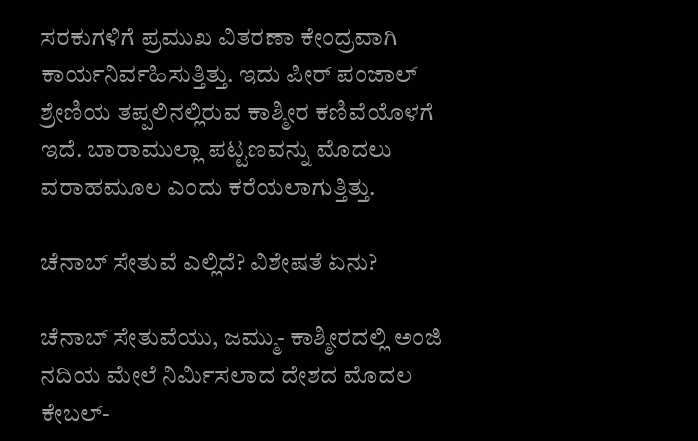ಸರಕುಗಳಿಗೆ ಪ್ರಮುಖ ವಿತರಣಾ ಕೇಂದ್ರವಾಗಿ ಕಾರ್ಯನಿರ್ವಹಿಸುತ್ತಿತ್ತು. ಇದು ಪೀರ್ ಪಂಜಾಲ್ ಶ್ರೇಣಿಯ ತಪ್ಪಲಿನಲ್ಲಿರುವ ಕಾಶ್ಮೀರ ಕಣಿವೆಯೊಳಗೆ ಇದೆ. ಬಾರಾಮುಲ್ಲಾ ಪಟ್ಟಣವನ್ನು ಮೊದಲು ವರಾಹಮೂಲ ಎಂದು ಕರೆಯಲಾಗುತ್ತಿತ್ತು.

ಚೆನಾಬ್‌ ಸೇತುವೆ ಎಲ್ಲಿದೆ? ವಿಶೇಷತೆ ಏನು?

ಚೆನಾಬ್ ಸೇತುವೆಯು, ಜಮ್ಮು- ಕಾಶ್ಮೀರದಲ್ಲಿ ಅಂಜಿ ನದಿಯ ಮೇಲೆ ನಿರ್ಮಿಸಲಾದ ದೇಶದ ಮೊದಲ ಕೇಬಲ್-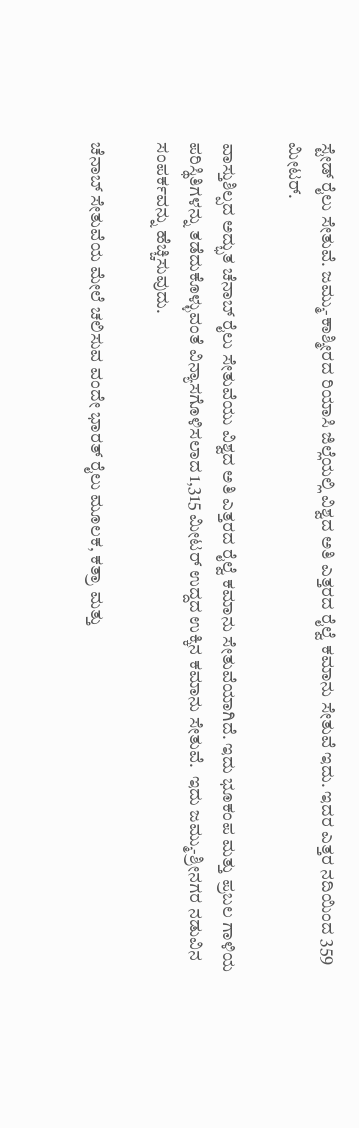ಸ್ಟೇಡ್ ರೈಲು ಸೇತುವೆ. ಜಮ್ಮು-ಕಾಶ್ಮೀರದ ರಿಯಾಸಿ ಜಿಲ್ಲೆಯಲ್ಲಿ ವಿಶ್ವದ ಅತಿ ಎತ್ತರದ ರೈಲ್ವೆ ಕಮಾನು ಸೇತುವೆ ಇದು. ಇದರ ಎತ್ತರ ನದಿಯಿಂದ 359 ಮೀಟರ್.

ವಾಸ್ತುಶಿಲ್ಪದ ಅದ್ಭುತ ಚೆನಾಬ್ ರೈಲು ಸೇತುವೆಯು ವಿಶ್ವದ ಅತಿ ಎತ್ತರದ ರೈಲ್ವೆ ಕಮಾನು ಸೇತುವೆಯಾಗಿದೆ. ಇದು ಭೂಕಂಪ ಮತ್ತು ಪ್ರಬಲ ಗಾಳಿಯ ಪರಿಸ್ಥಿತಿಗಳನ್ನು ತಡೆದುಕೊಳ್ಳುವಂತೆ ವಿನ್ಯಾಸಗೊಳಿಸಲಾದ 1,315 ಮೀಟರ್ ಉದ್ದದ ಉಕ್ಕಿನ ಕಮಾನು ಸೇತುವೆ.  ಇದು ಜಮ್ಮು-ಶ್ರೀನಗರ ನಡುವಿನ ಸಂಪರ್ಕವನ್ನು ಹೆಚ್ಚಿಸುವುದು.

ಚೆನಾಬ್‌ ಸೇತುವೆಯ ಮೇಲೆ ಚಲಿಸುವ ವಂದೇ ಭಾರತ್ ರೈಲು ಮೂಲಕ, ಕತ್ರಾ ಮತ್ತು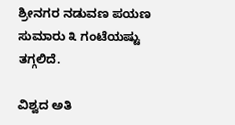ಶ್ರೀನಗರ ನಡುವಣ ಪಯಣ ಸುಮಾರು ೩ ಗಂಟೆಯಷ್ಟು ತಗ್ಗಲಿದೆ.

ವಿಶ್ವದ ಅತಿ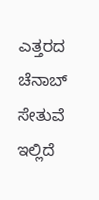ಎತ್ತರದ ಚೆನಾಬ್‌ ಸೇತುವೆ ಇಲ್ಲಿದೆ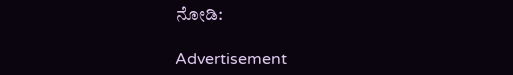ನೋಡಿ:

Advertisement